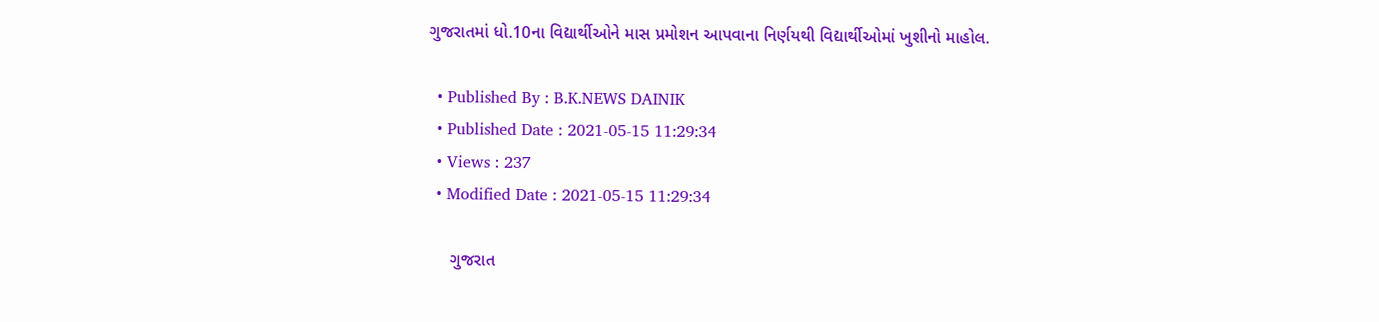ગુજરાતમાં ધો.10ના વિદ્યાર્થીઓને માસ પ્રમોશન આપવાના નિર્ણયથી વિદ્યાર્થીઓમાં ખુશીનો માહોલ.

  • Published By : B.K.NEWS DAINIK
  • Published Date : 2021-05-15 11:29:34
  • Views : 237
  • Modified Date : 2021-05-15 11:29:34

     ગુજરાત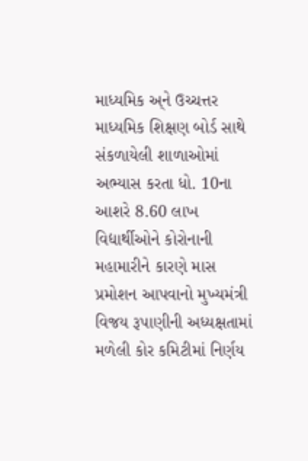માધ્યમિક અ્ને ઉચ્ચત્તર માધ્યમિક શિક્ષણ બોર્ડ સાથે સંકળાયેલી શાળાઓમાં અભ્યાસ કરતા ધો. 10ના આશરે 8.60 લાખ વિદ્યાર્થીઓને કોરોનાની મહામારીને કારણે માસ પ્રમોશન આપવાનો મુખ્યમંત્રી વિજય રૂપાણીની અધ્યક્ષતામાં મળેલી કોર કમિટીમાં નિર્ણય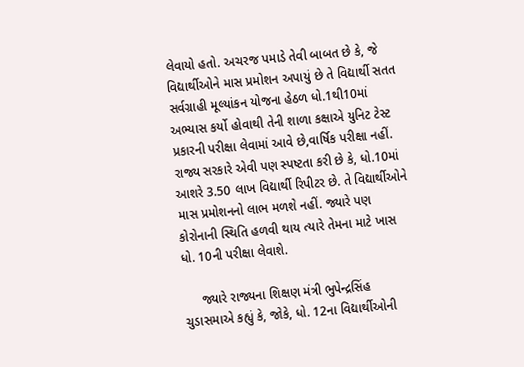લેવાયો હતો. અચરજ પમાડે તેવી બાબત છે કે, જે વિદ્યાર્થીઓને માસ પ્રમોશન અપાયું છે તે વિદ્યાર્થી સતત સર્વગ્રાહી મૂલ્યાંકન યોજના હેઠળ ધો.1થી10માં અભ્યાસ કર્યો હોવાથી તેની શાળા કક્ષાએ યુનિટ ટેસ્ટ પ્રકારની પરીક્ષા લેવામાં આવે છે,વાર્ષિક પરીક્ષા નહીં. રાજ્ય સરકારે એવી પણ સ્પષ્ટતા કરી છે કે, ધો.10માં આશરે 3.50 લાખ વિદ્યાર્થી રિપીટર છે. તે વિદ્યાર્થીઓને માસ પ્રમોશનનો લાભ મળશે નહીં. જ્યારે પણ કોરોનાની સ્થિતિ હળવી થાય ત્યારે તેમના માટે ખાસ ધો. 10ની પરીક્ષા લેવાશે.

     જ્યારે રાજ્યના શિક્ષણ મંત્રી ભુપેન્દ્રસિંહ ચુડાસમાએ કહ્યું કે, જોકે, ધો. 12ના વિદ્યાર્થીઓની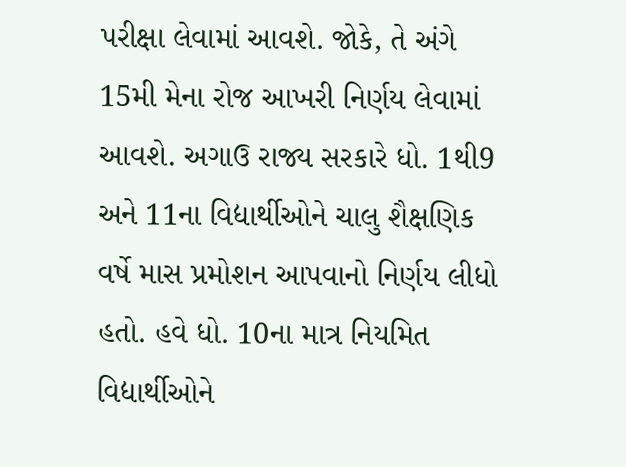પરીક્ષા લેવામાં આવશે. જોકે, તે અંગે 15મી મેના રોજ આખરી નિર્ણય લેવામાં આવશે. અગાઉ રાજ્ય સરકારે ધો. 1થી9 અને 11ના વિદ્યાર્થીઓને ચાલુ શૈક્ષણિક વર્ષે માસ પ્રમોશન આપવાનો નિર્ણય લીધો હતો. હવે ધો. 10ના માત્ર નિયમિત વિદ્યાર્થીઓને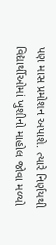પણ માસ પ્રમોશન અપાશે. ત્યારે નિર્ણયથી વિદ્યાર્થીઓમાં ખુશીનો માહોલ જોવા મળ્યો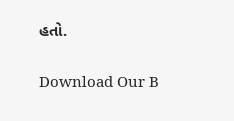હતો.

Download Our B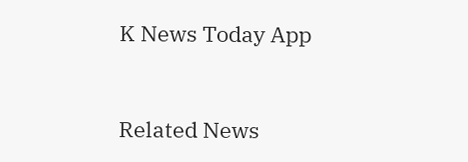K News Today App



Related News